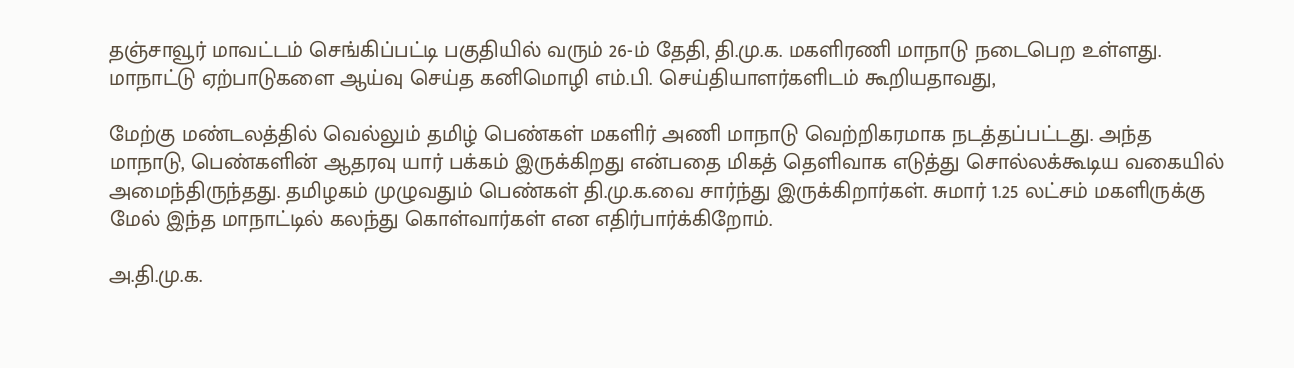தஞ்சாவூர் மாவட்டம் செங்கிப்பட்டி பகுதியில் வரும் 26-ம் தேதி, தி.மு.க. மகளிரணி மாநாடு நடைபெற உள்ளது. மாநாட்டு ஏற்பாடுகளை ஆய்வு செய்த கனிமொழி எம்.பி. செய்தியாளர்களிடம் கூறியதாவது,

மேற்கு மண்டலத்தில் வெல்லும் தமிழ் பெண்கள் மகளிர் அணி மாநாடு வெற்றிகரமாக நடத்தப்பட்டது. அந்த மாநாடு, பெண்களின் ஆதரவு யார் பக்கம் இருக்கிறது என்பதை மிகத் தெளிவாக எடுத்து சொல்லக்கூடிய வகையில் அமைந்திருந்தது. தமிழகம் முழுவதும் பெண்கள் தி.மு.க.வை சார்ந்து இருக்கிறார்கள். சுமார் 1.25 லட்சம் மகளிருக்கு மேல் இந்த மாநாட்டில் கலந்து கொள்வார்கள் என எதிர்பார்க்கிறோம்.

அ.தி.மு.க.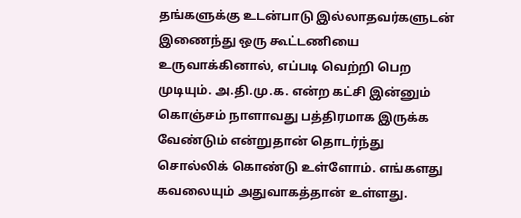தங்களுக்கு உடன்பாடு இல்லாதவர்களுடன் இணைந்து ஒரு கூட்டணியை உருவாக்கினால், எப்படி வெற்றி பெற முடியும். அ.தி.மு.க. என்ற கட்சி இன்னும் கொஞ்சம் நாளாவது பத்திரமாக இருக்க வேண்டும் என்றுதான் தொடர்ந்து சொல்லிக் கொண்டு உள்ளோம். எங்களது கவலையும் அதுவாகத்தான் உள்ளது.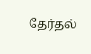தேர்தல்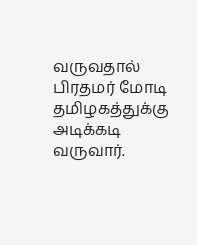வருவதால் பிரதமர் மோடி தமிழகத்துக்கு அடிக்கடி வருவார்.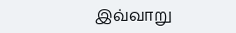இவ்வாறு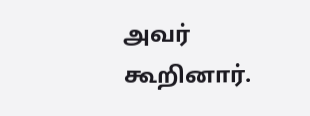அவர் கூறினார்.